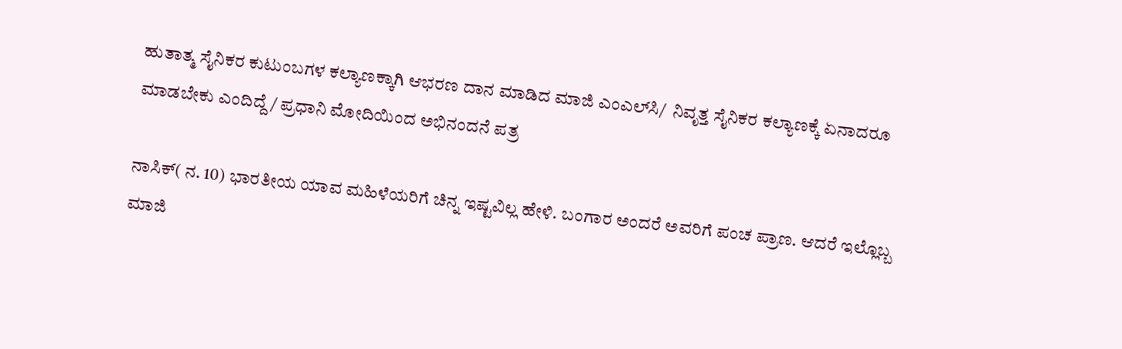ಹುತಾತ್ಮ ಸೈನಿಕರ ಕುಟುಂಬಗಳ ಕಲ್ಯಾಣಕ್ಕಾಗಿ ಆಭರಣ ದಾನ ಮಾಡಿದ ಮಾಜಿ ಎಂಎಲ್‌ಸಿ/  ನಿವೃತ್ತ ಸೈನಿಕರ ಕಲ್ಯಾಣಕ್ಕೆ ಏನಾದರೂ ಮಾಡಬೇಕು ಎಂದಿದ್ದೆ/ ಪ್ರಧಾನಿ ಮೋದಿಯಿಂದ ಅಭಿನಂದನೆ ಪತ್ರ

ನಾಸಿಕ್( ನ. 10) ಭಾರತೀಯ ಯಾವ ಮಹಿಳೆಯರಿಗೆ ಚಿನ್ನ ಇಷ್ಟವಿಲ್ಲ ಹೇಳಿ. ಬಂಗಾರ ಅಂದರೆ ಅವರಿಗೆ ಪಂಚ ಪ್ರಾಣ. ಆದರೆ ಇಲ್ಲೊಬ್ಬ ಮಾಜಿ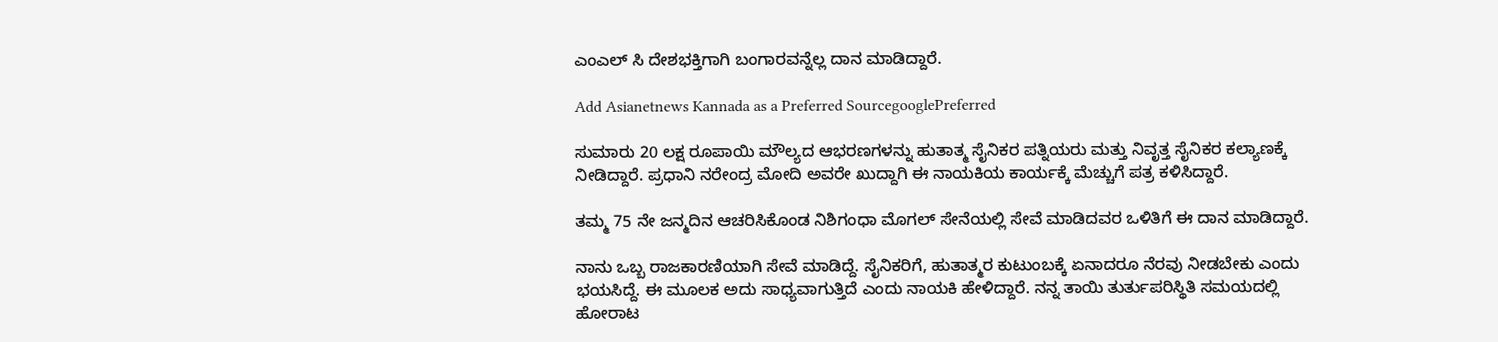ಎಂಎಲ್‌ ಸಿ ದೇಶಭಕ್ತಿಗಾಗಿ ಬಂಗಾರವನ್ನೆಲ್ಲ ದಾನ ಮಾಡಿದ್ದಾರೆ.

Add Asianetnews Kannada as a Preferred SourcegooglePreferred

ಸುಮಾರು 20 ಲಕ್ಷ ರೂಪಾಯಿ ಮೌಲ್ಯದ ಆಭರಣಗಳನ್ನು ಹುತಾತ್ಮ ಸೈನಿಕರ ಪತ್ನಿಯರು ಮತ್ತು ನಿವೃತ್ತ ಸೈನಿಕರ ಕಲ್ಯಾಣಕ್ಕೆ ನೀಡಿದ್ದಾರೆ. ಪ್ರಧಾನಿ ನರೇಂದ್ರ ಮೋದಿ ಅವರೇ ಖುದ್ದಾಗಿ ಈ ನಾಯಕಿಯ ಕಾರ್ಯಕ್ಕೆ ಮೆಚ್ಚುಗೆ ಪತ್ರ ಕಳಿಸಿದ್ದಾರೆ.

ತಮ್ಮ 75 ನೇ ಜನ್ಮದಿನ ಆಚರಿಸಿಕೊಂಡ ನಿಶಿಗಂಧಾ ಮೊಗಲ್ ಸೇನೆಯಲ್ಲಿ ಸೇವೆ ಮಾಡಿದವರ ಒಳಿತಿಗೆ ಈ ದಾನ ಮಾಡಿದ್ದಾರೆ.

ನಾನು ಒಬ್ಬ ರಾಜಕಾರಣಿಯಾಗಿ ಸೇವೆ ಮಾಡಿದ್ದೆ. ಸೈನಿಕರಿಗೆ, ಹುತಾತ್ಮರ ಕುಟುಂಬಕ್ಕೆ ಏನಾದರೂ ನೆರವು ನೀಡಬೇಕು ಎಂದು ಭಯಸಿದ್ದೆ. ಈ ಮೂಲಕ ಅದು ಸಾಧ್ಯವಾಗುತ್ತಿದೆ ಎಂದು ನಾಯಕಿ ಹೇಳಿದ್ದಾರೆ. ನನ್ನ ತಾಯಿ ತುರ್ತುಪರಿಸ್ಥಿತಿ ಸಮಯದಲ್ಲಿ ಹೋರಾಟ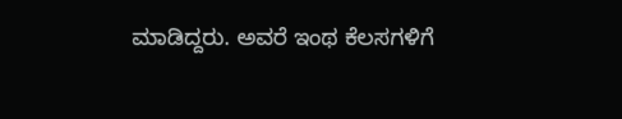ಮಾಡಿದ್ದರು. ಅವರೆ ಇಂಥ ಕೆಲಸಗಳಿಗೆ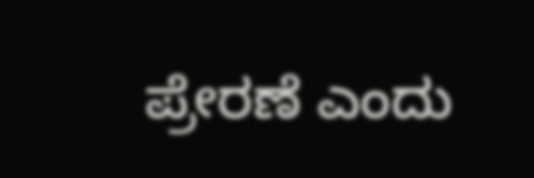ಪ್ರೇರಣೆ ಎಂದು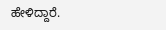ಹೇಳಿದ್ದಾರೆ.